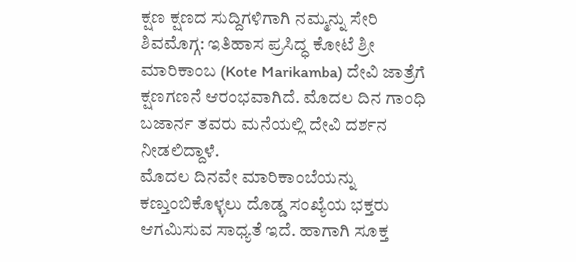ಕ್ಷಣ ಕ್ಷಣದ ಸುದ್ದಿಗಳಿಗಾಗಿ ನಮ್ಮನ್ನು ಸೇರಿ
ಶಿವಮೊಗ್ಗ: ಇತಿಹಾಸ ಪ್ರಸಿದ್ಧ ಕೋಟೆ ಶ್ರೀ ಮಾರಿಕಾಂಬ (Kote Marikamba) ದೇವಿ ಜಾತ್ರೆಗೆ ಕ್ಷಣಗಣನೆ ಆರಂಭವಾಗಿದೆ. ಮೊದಲ ದಿನ ಗಾಂಧಿ ಬಜಾರ್ನ ತವರು ಮನೆಯಲ್ಲಿ ದೇವಿ ದರ್ಶನ ನೀಡಲಿದ್ದಾಳೆ.
ಮೊದಲ ದಿನವೇ ಮಾರಿಕಾಂಬೆಯನ್ನು ಕಣ್ತುಂಬಿಕೊಳ್ಳಲು ದೊಡ್ಡ ಸಂಖ್ಯೆಯ ಭಕ್ತರು ಆಗಮಿಸುವ ಸಾಧ್ಯತೆ ಇದೆ. ಹಾಗಾಗಿ ಸೂಕ್ತ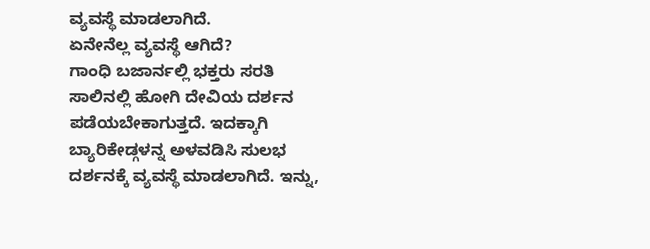ವ್ಯವಸ್ಥೆ ಮಾಡಲಾಗಿದೆ.
ಏನೇನೆಲ್ಲ ವ್ಯವಸ್ಥೆ ಆಗಿದೆ?
ಗಾಂಧಿ ಬಜಾರ್ನಲ್ಲಿ ಭಕ್ತರು ಸರತಿ ಸಾಲಿನಲ್ಲಿ ಹೋಗಿ ದೇವಿಯ ದರ್ಶನ ಪಡೆಯಬೇಕಾಗುತ್ತದೆ. ಇದಕ್ಕಾಗಿ ಬ್ಯಾರಿಕೇಡ್ಗಳನ್ನ ಅಳವಡಿಸಿ ಸುಲಭ ದರ್ಶನಕ್ಕೆ ವ್ಯವಸ್ಥೆ ಮಾಡಲಾಗಿದೆ. ಇನ್ನು,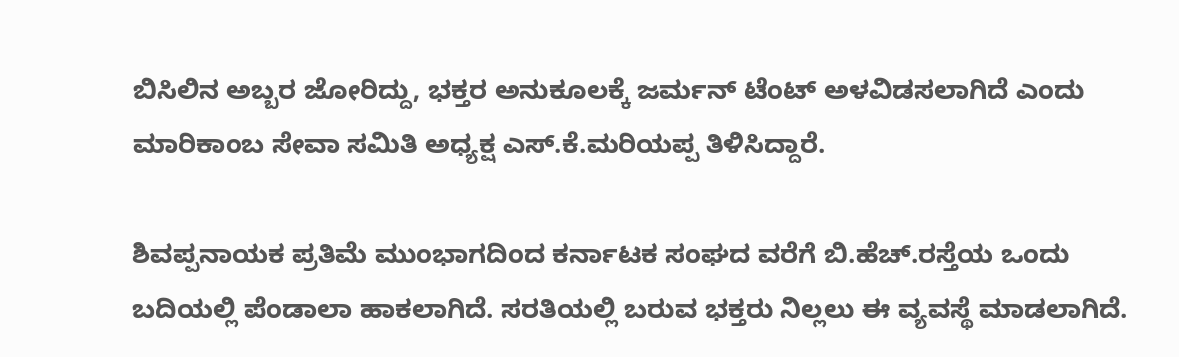ಬಿಸಿಲಿನ ಅಬ್ಬರ ಜೋರಿದ್ದು, ಭಕ್ತರ ಅನುಕೂಲಕ್ಕೆ ಜರ್ಮನ್ ಟೆಂಟ್ ಅಳವಿಡಸಲಾಗಿದೆ ಎಂದು ಮಾರಿಕಾಂಬ ಸೇವಾ ಸಮಿತಿ ಅಧ್ಯಕ್ಷ ಎಸ್.ಕೆ.ಮರಿಯಪ್ಪ ತಿಳಿಸಿದ್ದಾರೆ.

ಶಿವಪ್ಪನಾಯಕ ಪ್ರತಿಮೆ ಮುಂಭಾಗದಿಂದ ಕರ್ನಾಟಕ ಸಂಘದ ವರೆಗೆ ಬಿ.ಹೆಚ್.ರಸ್ತೆಯ ಒಂದು ಬದಿಯಲ್ಲಿ ಪೆಂಡಾಲಾ ಹಾಕಲಾಗಿದೆ. ಸರತಿಯಲ್ಲಿ ಬರುವ ಭಕ್ತರು ನಿಲ್ಲಲು ಈ ವ್ಯವಸ್ಥೆ ಮಾಡಲಾಗಿದೆ.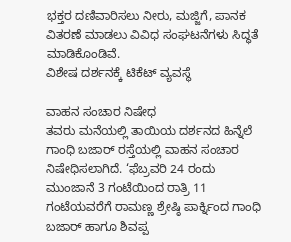ಭಕ್ತರ ದಣಿವಾರಿಸಲು ನೀರು, ಮಜ್ಜಿಗೆ, ಪಾನಕ ವಿತರಣೆ ಮಾಡಲು ವಿವಿಧ ಸಂಘಟನೆಗಳು ಸಿದ್ಧತೆ ಮಾಡಿಕೊಂಡಿವೆ.
ವಿಶೇಷ ದರ್ಶನಕ್ಕೆ ಟಿಕೆಟ್ ವ್ಯವಸ್ಥೆ

ವಾಹನ ಸಂಚಾರ ನಿಷೇಧ
ತವರು ಮನೆಯಲ್ಲಿ ತಾಯಿಯ ದರ್ಶನದ ಹಿನ್ನೆಲೆ ಗಾಂಧಿ ಬಜಾರ್ ರಸ್ತೆಯಲ್ಲಿ ವಾಹನ ಸಂಚಾರ ನಿಷೇಧಿಸಲಾಗಿದೆ. ‘ಫೆಬ್ರವರಿ 24 ರಂದು ಮುಂಜಾನೆ 3 ಗಂಟೆಯಿಂದ ರಾತ್ರಿ 11 ಗಂಟೆಯವರೆಗೆ ರಾಮಣ್ಣ ಶ್ರೇಷ್ಠಿ ಪಾರ್ಕ್ನಿಂದ ಗಾಂಧಿ ಬಜಾರ್ ಹಾಗೂ ಶಿವಪ್ಪ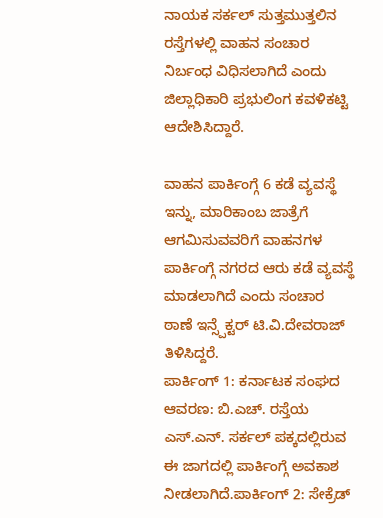ನಾಯಕ ಸರ್ಕಲ್ ಸುತ್ತಮುತ್ತಲಿನ ರಸ್ತೆಗಳಲ್ಲಿ ವಾಹನ ಸಂಚಾರ ನಿರ್ಬಂಧ ವಿಧಿಸಲಾಗಿದೆ ಎಂದು ಜಿಲ್ಲಾಧಿಕಾರಿ ಪ್ರಭುಲಿಂಗ ಕವಳಿಕಟ್ಟಿ ಆದೇಶಿಸಿದ್ದಾರೆ.

ವಾಹನ ಪಾರ್ಕಿಂಗ್ಗೆ 6 ಕಡೆ ವ್ಯವಸ್ಥೆ
ಇನ್ನು, ಮಾರಿಕಾಂಬ ಜಾತ್ರೆಗೆ ಆಗಮಿಸುವವರಿಗೆ ವಾಹನಗಳ ಪಾರ್ಕಿಂಗ್ಗೆ ನಗರದ ಆರು ಕಡೆ ವ್ಯವಸ್ಥೆ ಮಾಡಲಾಗಿದೆ ಎಂದು ಸಂಚಾರ ಠಾಣೆ ಇನ್ಸ್ಪೆಕ್ಟರ್ ಟಿ.ವಿ.ದೇವರಾಜ್ ತಿಳಿಸಿದ್ದರೆ.
ಪಾರ್ಕಿಂಗ್ 1: ಕರ್ನಾಟಕ ಸಂಘದ ಆವರಣ: ಬಿ.ಎಚ್. ರಸ್ತೆಯ ಎಸ್.ಎನ್. ಸರ್ಕಲ್ ಪಕ್ಕದಲ್ಲಿರುವ ಈ ಜಾಗದಲ್ಲಿ ಪಾರ್ಕಿಂಗ್ಗೆ ಅವಕಾಶ ನೀಡಲಾಗಿದೆ.ಪಾರ್ಕಿಂಗ್ 2: ಸೇಕ್ರೆಡ್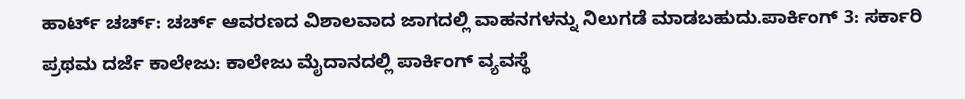ಹಾರ್ಟ್ ಚರ್ಚ್: ಚರ್ಚ್ ಆವರಣದ ವಿಶಾಲವಾದ ಜಾಗದಲ್ಲಿ ವಾಹನಗಳನ್ನು ನಿಲುಗಡೆ ಮಾಡಬಹುದು.ಪಾರ್ಕಿಂಗ್ 3: ಸರ್ಕಾರಿ ಪ್ರಥಮ ದರ್ಜೆ ಕಾಲೇಜು: ಕಾಲೇಜು ಮೈದಾನದಲ್ಲಿ ಪಾರ್ಕಿಂಗ್ ವ್ಯವಸ್ಥೆ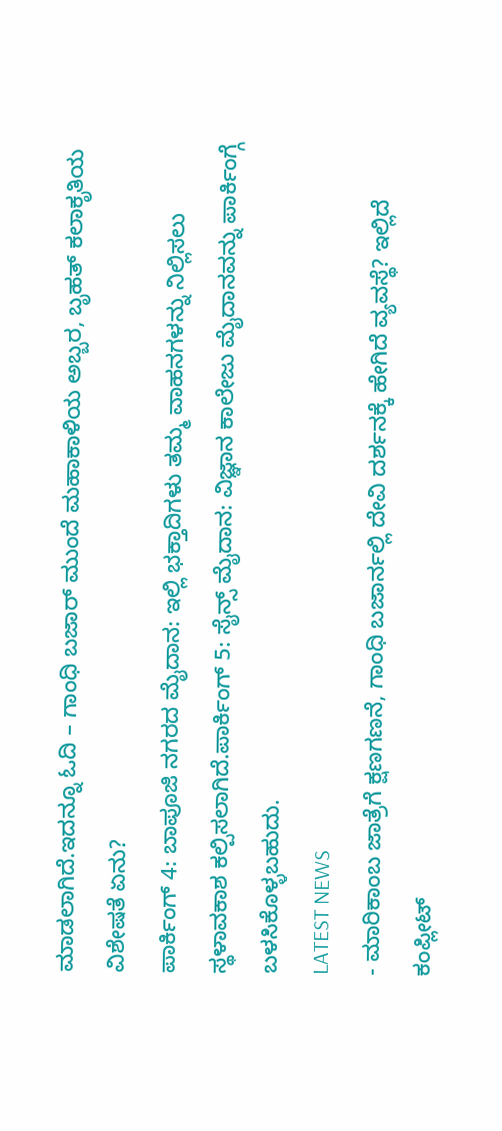ಮಾಡಲಾಗಿದೆ.ಇದನ್ನೂ ಓದಿ – ಗಾಂಧಿ ಬಜಾರ್ ಮುಂದೆ ಮಹಾಕಾಳಿಯ ಅಬ್ಬರ, ಬೃಹತ್ ಕಲಾಕೃತಿಯ ವಿಶೇಷತೆ ಏನು?
ಪಾರ್ಕಿಂಗ್ 4: ಬಾಪೂಜಿ ನಗರದ ಮೈದಾನ: ಇಲ್ಲಿ ಭಕ್ತಾದಿಗಳು ತಮ್ಮ ವಾಹನಗಳನ್ನು ನಿಲ್ಲಿಸಲು ಸ್ಥಳಾವಕಾಶ ಕಲ್ಪಿಸಲಾಗಿದೆ.ಪಾರ್ಕಿಂಗ್ 5: ಸೈನ್ಸ್ ಮೈದಾನ: ವಿಜ್ಞಾನ ಕಾಲೇಜು ಮೈದಾನವನ್ನು ಪಾರ್ಕಿಂಗ್ಗೆ ಬಳಸಿಕೊಳ್ಳಬಹುದು.
LATEST NEWS
- ಮಾರಿಕಾಂಬ ಜಾತ್ರೆಗೆ ಕ್ಷಣಗಣನೆ, ಗಾಂಧಿ ಬಜಾರ್ನಲ್ಲಿ ದೇವಿ ದರ್ಶನಕ್ಕೆ ಹೇಗಿದೆ ವ್ಯವಸ್ಥೆ? ಇಲ್ಲಿದೆ ಕಂಪ್ಲೀಟ್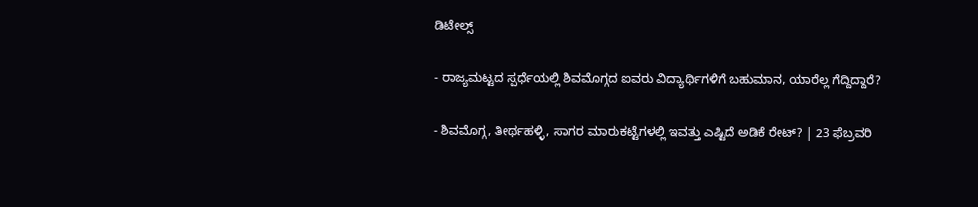ಡಿಟೇಲ್ಸ್

- ರಾಜ್ಯಮಟ್ಟದ ಸ್ಪರ್ಧೆಯಲ್ಲಿ ಶಿವಮೊಗ್ಗದ ಐವರು ವಿದ್ಯಾರ್ಥಿಗಳಿಗೆ ಬಹುಮಾನ, ಯಾರೆಲ್ಲ ಗೆದ್ದಿದ್ದಾರೆ?

- ಶಿವಮೊಗ್ಗ, ತೀರ್ಥಹಳ್ಳಿ, ಸಾಗರ ಮಾರುಕಟ್ಟೆಗಳಲ್ಲಿ ಇವತ್ತು ಎಷ್ಟಿದೆ ಅಡಿಕೆ ರೇಟ್? | 23 ಫೆಬ್ರವರಿ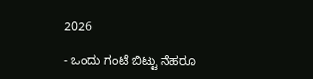2026

- ಒಂದು ಗಂಟೆ ಬಿಟ್ಟು ನೆಹರೂ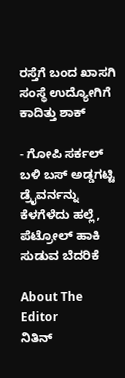ರಸ್ತೆಗೆ ಬಂದ ಖಾಸಗಿ ಸಂಸ್ಥೆ ಉದ್ಯೋಗಿಗೆ ಕಾದಿತ್ತು ಶಾಕ್

- ಗೋಪಿ ಸರ್ಕಲ್ ಬಳಿ ಬಸ್ ಅಡ್ಡಗಟ್ಟಿ ಡ್ರೈವರ್ನನ್ನು ಕೆಳಗೆಳೆದು ಹಲ್ಲೆ, ಪೆಟ್ರೋಲ್ ಹಾಕಿ ಸುಡುವ ಬೆದರಿಕೆ

About The Editor
ನಿತಿನ್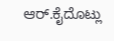ಆರ್.ಕೈದೊಟ್ಲು